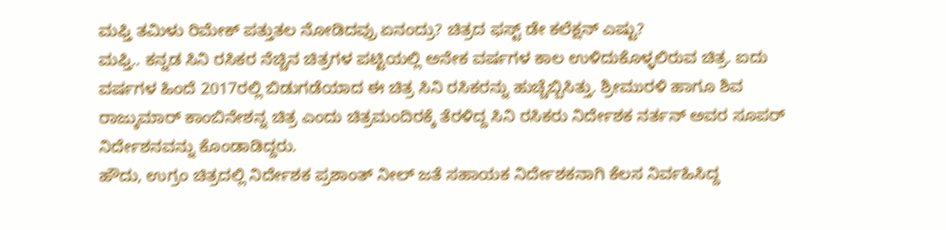ಮಫ್ತಿ ತಮಿಳು ರಿಮೇಕ್ ಪತ್ತುತಲ ನೋಡಿದವ್ರು ಏನಂದ್ರು? ಚಿತ್ರದ ಫಸ್ಟ್ ಡೇ ಕಲೆಕ್ಷನ್ ಎಷ್ಟು?
ಮಫ್ತಿ.. ಕನ್ನಡ ಸಿನಿ ರಸಿಕರ ನೆಚ್ಚಿನ ಚಿತ್ರಗಳ ಪಟ್ಟಿಯಲ್ಲಿ ಅನೇಕ ವರ್ಷಗಳ ಕಾಲ ಉಳಿದುಕೊಳ್ಳಲಿರುವ ಚಿತ್ರ. ಐದು ವರ್ಷಗಳ ಹಿಂದೆ 2017ರಲ್ಲಿ ಬಿಡುಗಡೆಯಾದ ಈ ಚಿತ್ರ ಸಿನಿ ರಸಿಕರನ್ನು ಹುಚ್ಚೆಬ್ಬಿಸಿತ್ತು. ಶ್ರೀಮುರಳಿ ಹಾಗೂ ಶಿವ ರಾಜ್ಕುಮಾರ್ ಕಾಂಬಿನೇಶನ್ನ ಚಿತ್ರ ಎಂದು ಚಿತ್ರಮಂದಿರಕ್ಕೆ ತೆರಳಿದ್ದ ಸಿನಿ ರಸಿಕರು ನಿರ್ದೇಶಕ ನರ್ತನ್ ಅವರ ಸೂಪರ್ ನಿರ್ದೇಶನವನ್ನು ಕೊಂಡಾಡಿದ್ದರು.
ಹೌದು, ಉಗ್ರಂ ಚಿತ್ರದಲ್ಲಿ ನಿರ್ದೇಶಕ ಪ್ರಶಾಂತ್ ನೀಲ್ ಜತೆ ಸಹಾಯಕ ನಿರ್ದೇಶಕನಾಗಿ ಕೆಲಸ ನಿರ್ವಹಿಸಿದ್ದ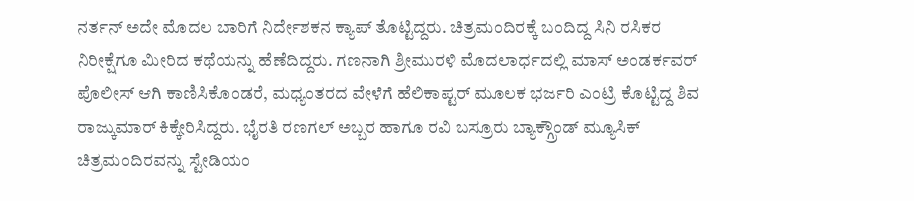ನರ್ತನ್ ಅದೇ ಮೊದಲ ಬಾರಿಗೆ ನಿರ್ದೇಶಕನ ಕ್ಯಾಪ್ ತೊಟ್ಟಿದ್ದರು. ಚಿತ್ರಮಂದಿರಕ್ಕೆ ಬಂದಿದ್ದ ಸಿನಿ ರಸಿಕರ ನಿರೀಕ್ಷೆಗೂ ಮೀರಿದ ಕಥೆಯನ್ನು ಹೆಣೆದಿದ್ದರು. ಗಣನಾಗಿ ಶ್ರೀಮುರಳಿ ಮೊದಲಾರ್ಧದಲ್ಲಿ ಮಾಸ್ ಅಂಡರ್ಕವರ್ ಪೊಲೀಸ್ ಆಗಿ ಕಾಣಿಸಿಕೊಂಡರೆ, ಮಧ್ಯಂತರದ ವೇಳೆಗೆ ಹೆಲಿಕಾಪ್ಟರ್ ಮೂಲಕ ಭರ್ಜರಿ ಎಂಟ್ರಿ ಕೊಟ್ಟಿದ್ದ ಶಿವ ರಾಜ್ಕುಮಾರ್ ಕಿಕ್ಕೇರಿಸಿದ್ದರು. ಭೈರತಿ ರಣಗಲ್ ಅಬ್ಬರ ಹಾಗೂ ರವಿ ಬಸ್ರೂರು ಬ್ಯಾಕ್ಗ್ರೌಂಡ್ ಮ್ಯೂಸಿಕ್ ಚಿತ್ರಮಂದಿರವನ್ನು ಸ್ಟೇಡಿಯಂ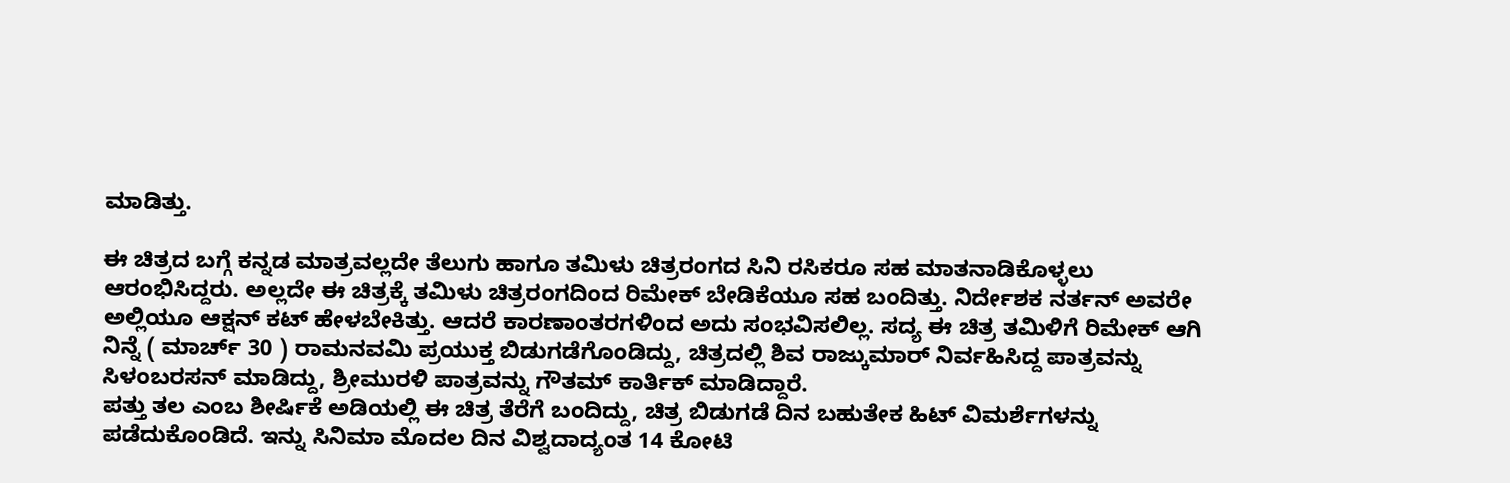ಮಾಡಿತ್ತು.

ಈ ಚಿತ್ರದ ಬಗ್ಗೆ ಕನ್ನಡ ಮಾತ್ರವಲ್ಲದೇ ತೆಲುಗು ಹಾಗೂ ತಮಿಳು ಚಿತ್ರರಂಗದ ಸಿನಿ ರಸಿಕರೂ ಸಹ ಮಾತನಾಡಿಕೊಳ್ಳಲು ಆರಂಭಿಸಿದ್ದರು. ಅಲ್ಲದೇ ಈ ಚಿತ್ರಕ್ಕೆ ತಮಿಳು ಚಿತ್ರರಂಗದಿಂದ ರಿಮೇಕ್ ಬೇಡಿಕೆಯೂ ಸಹ ಬಂದಿತ್ತು. ನಿರ್ದೇಶಕ ನರ್ತನ್ ಅವರೇ ಅಲ್ಲಿಯೂ ಆಕ್ಷನ್ ಕಟ್ ಹೇಳಬೇಕಿತ್ತು. ಆದರೆ ಕಾರಣಾಂತರಗಳಿಂದ ಅದು ಸಂಭವಿಸಲಿಲ್ಲ. ಸದ್ಯ ಈ ಚಿತ್ರ ತಮಿಳಿಗೆ ರಿಮೇಕ್ ಆಗಿ ನಿನ್ನೆ ( ಮಾರ್ಚ್ 30 ) ರಾಮನವಮಿ ಪ್ರಯುಕ್ತ ಬಿಡುಗಡೆಗೊಂಡಿದ್ದು, ಚಿತ್ರದಲ್ಲಿ ಶಿವ ರಾಜ್ಕುಮಾರ್ ನಿರ್ವಹಿಸಿದ್ದ ಪಾತ್ರವನ್ನು ಸಿಳಂಬರಸನ್ ಮಾಡಿದ್ದು, ಶ್ರೀಮುರಳಿ ಪಾತ್ರವನ್ನು ಗೌತಮ್ ಕಾರ್ತಿಕ್ ಮಾಡಿದ್ದಾರೆ.
ಪತ್ತು ತಲ ಎಂಬ ಶೀರ್ಷಿಕೆ ಅಡಿಯಲ್ಲಿ ಈ ಚಿತ್ರ ತೆರೆಗೆ ಬಂದಿದ್ದು, ಚಿತ್ರ ಬಿಡುಗಡೆ ದಿನ ಬಹುತೇಕ ಹಿಟ್ ವಿಮರ್ಶೆಗಳನ್ನು ಪಡೆದುಕೊಂಡಿದೆ. ಇನ್ನು ಸಿನಿಮಾ ಮೊದಲ ದಿನ ವಿಶ್ವದಾದ್ಯಂತ 14 ಕೋಟಿ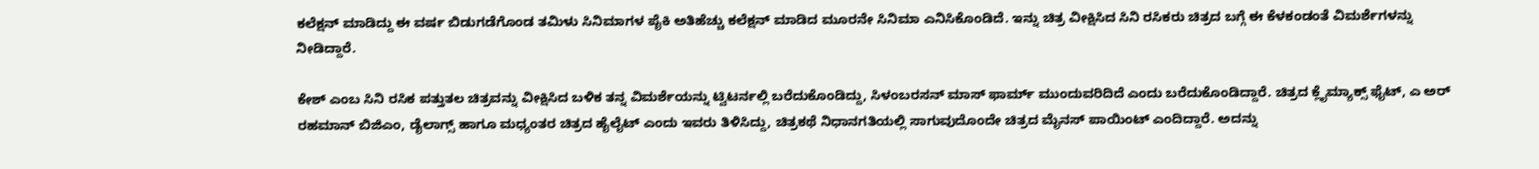ಕಲೆಕ್ಷನ್ ಮಾಡಿದ್ದು ಈ ವರ್ಷ ಬಿಡುಗಡೆಗೊಂಡ ತಮಿಳು ಸಿನಿಮಾಗಳ ಪೈಕಿ ಅತಿಹೆಚ್ಚು ಕಲೆಕ್ಷನ್ ಮಾಡಿದ ಮೂರನೇ ಸಿನಿಮಾ ಎನಿಸಿಕೊಂಡಿದೆ. ಇನ್ನು ಚಿತ್ರ ವೀಕ್ಷಿಸಿದ ಸಿನಿ ರಸಿಕರು ಚಿತ್ರದ ಬಗ್ಗೆ ಈ ಕೆಳಕಂಡಂತೆ ವಿಮರ್ಶೆಗಳನ್ನು ನೀಡಿದ್ದಾರೆ.

ಕೇಶ್ ಎಂಬ ಸಿನಿ ರಸಿಕ ಪತ್ತುತಲ ಚಿತ್ರವನ್ನು ವೀಕ್ಷಿಸಿದ ಬಳಿಕ ತನ್ನ ವಿಮರ್ಶೆಯನ್ನು ಟ್ವಿಟರ್ನಲ್ಲಿ ಬರೆದುಕೊಂಡಿದ್ದು, ಸಿಳಂಬರಸನ್ ಮಾಸ್ ಫಾರ್ಮ್ ಮುಂದುವರಿದಿದೆ ಎಂದು ಬರೆದುಕೊಂಡಿದ್ದಾರೆ. ಚಿತ್ರದ ಕ್ಲೈಮ್ಯಾಕ್ಸ್ ಫೈಟ್, ಎ ಅರ್ ರಹಮಾನ್ ಬಿಜಿಎಂ, ಡೈಲಾಗ್ಸ್ ಹಾಗೂ ಮಧ್ಯಂತರ ಚಿತ್ರದ ಹೈಲೈಟ್ ಎಂದು ಇವರು ತಿಳಿಸಿದ್ದು, ಚಿತ್ರಕಥೆ ನಿಧಾನಗತಿಯಲ್ಲಿ ಸಾಗುವುದೊಂದೇ ಚಿತ್ರದ ಮೈನಸ್ ಪಾಯಿಂಟ್ ಎಂದಿದ್ದಾರೆ. ಅದನ್ನು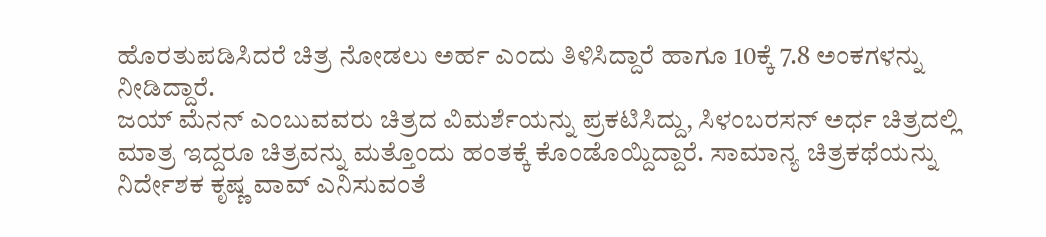ಹೊರತುಪಡಿಸಿದರೆ ಚಿತ್ರ ನೋಡಲು ಅರ್ಹ ಎಂದು ತಿಳಿಸಿದ್ದಾರೆ ಹಾಗೂ 10ಕ್ಕೆ 7.8 ಅಂಕಗಳನ್ನು ನೀಡಿದ್ದಾರೆ.
ಜಯ್ ಮೆನನ್ ಎಂಬುವವರು ಚಿತ್ರದ ವಿಮರ್ಶೆಯನ್ನು ಪ್ರಕಟಿಸಿದ್ದು, ಸಿಳಂಬರಸನ್ ಅರ್ಧ ಚಿತ್ರದಲ್ಲಿ ಮಾತ್ರ ಇದ್ದರೂ ಚಿತ್ರವನ್ನು ಮತ್ತೊಂದು ಹಂತಕ್ಕೆ ಕೊಂಡೊಯ್ದಿದ್ದಾರೆ. ಸಾಮಾನ್ಯ ಚಿತ್ರಕಥೆಯನ್ನು ನಿರ್ದೇಶಕ ಕೃಷ್ಣ ವಾವ್ ಎನಿಸುವಂತೆ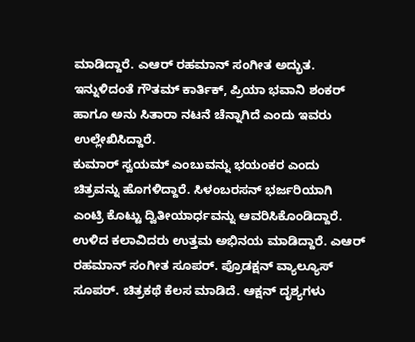ಮಾಡಿದ್ದಾರೆ. ಎಆರ್ ರಹಮಾನ್ ಸಂಗೀತ ಅದ್ಭುತ. ಇನ್ನುಳಿದಂತೆ ಗೌತಮ್ ಕಾರ್ತಿಕ್, ಪ್ರಿಯಾ ಭವಾನಿ ಶಂಕರ್ ಹಾಗೂ ಅನು ಸಿತಾರಾ ನಟನೆ ಚೆನ್ನಾಗಿದೆ ಎಂದು ಇವರು ಉಲ್ಲೇಖಿಸಿದ್ದಾರೆ.
ಕುಮಾರ್ ಸ್ವಯಮ್ ಎಂಬುವನ್ನು ಭಯಂಕರ ಎಂದು ಚಿತ್ರವನ್ನು ಹೊಗಳಿದ್ದಾರೆ. ಸಿಳಂಬರಸನ್ ಭರ್ಜರಿಯಾಗಿ ಎಂಟ್ರಿ ಕೊಟ್ಟು ದ್ವಿತೀಯಾರ್ಧವನ್ನು ಆವರಿಸಿಕೊಂಡಿದ್ದಾರೆ. ಉಳಿದ ಕಲಾವಿದರು ಉತ್ತಮ ಅಭಿನಯ ಮಾಡಿದ್ದಾರೆ. ಎಆರ್ ರಹಮಾನ್ ಸಂಗೀತ ಸೂಪರ್. ಪ್ರೊಡಕ್ಷನ್ ವ್ಯಾಲ್ಯೂಸ್ ಸೂಪರ್. ಚಿತ್ರಕಥೆ ಕೆಲಸ ಮಾಡಿದೆ. ಆಕ್ಷನ್ ದೃಶ್ಯಗಳು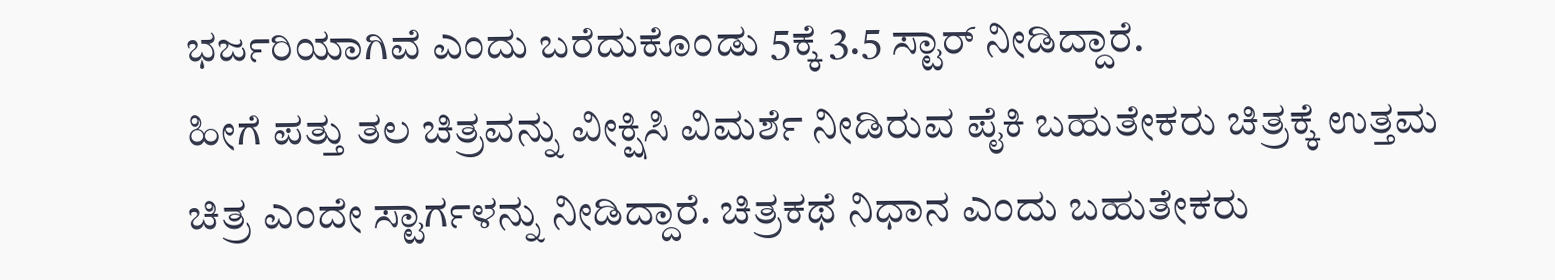ಭರ್ಜರಿಯಾಗಿವೆ ಎಂದು ಬರೆದುಕೊಂಡು 5ಕ್ಕೆ 3.5 ಸ್ಟಾರ್ ನೀಡಿದ್ದಾರೆ.
ಹೀಗೆ ಪತ್ತು ತಲ ಚಿತ್ರವನ್ನು ವೀಕ್ಷಿಸಿ ವಿಮರ್ಶೆ ನೀಡಿರುವ ಪೈಕಿ ಬಹುತೇಕರು ಚಿತ್ರಕ್ಕೆ ಉತ್ತಮ ಚಿತ್ರ ಎಂದೇ ಸ್ಟಾರ್ಗಳನ್ನು ನೀಡಿದ್ದಾರೆ. ಚಿತ್ರಕಥೆ ನಿಧಾನ ಎಂದು ಬಹುತೇಕರು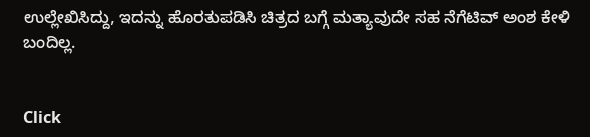ಉಲ್ಲೇಖಿಸಿದ್ದು, ಇದನ್ನು ಹೊರತುಪಡಿಸಿ ಚಿತ್ರದ ಬಗ್ಗೆ ಮತ್ಯಾವುದೇ ಸಹ ನೆಗೆಟಿವ್ ಅಂಶ ಕೇಳಿ ಬಂದಿಲ್ಲ.


Click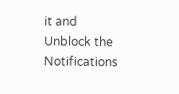it and Unblock the Notifications